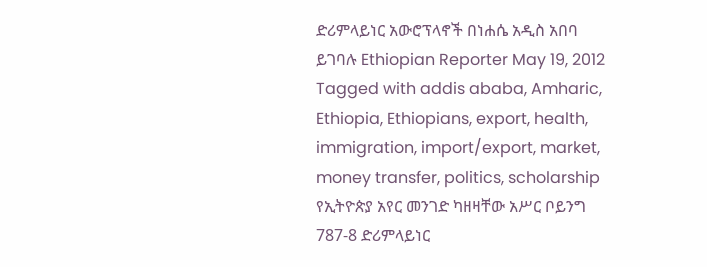ድሪምላይነር አውሮፕላኖች በነሐሴ አዲስ አበባ ይገባሉ Ethiopian Reporter May 19, 2012 Tagged with addis ababa, Amharic, Ethiopia, Ethiopians, export, health, immigration, import/export, market, money transfer, politics, scholarship የኢትዮጵያ አየር መንገድ ካዘዛቸው አሥር ቦይንግ 787-8 ድሪምላይነር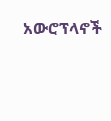አውሮፕላኖች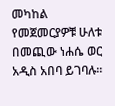መካከል የመጀመርያዎቹ ሁለቱ በመጪው ነሐሴ ወር አዲስ አበባ ይገባሉ፡፡